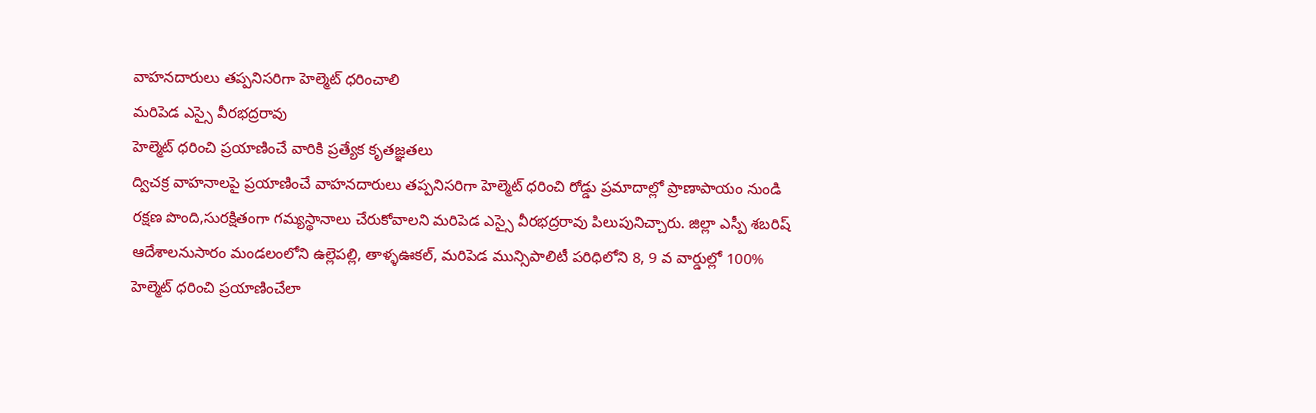వాహనదారులు తప్పనిసరిగా హెల్మెట్ ధరించాలి
మరిపెడ ఎస్సై వీరభద్రరావు
హెల్మెట్ ధరించి ప్రయాణించే వారికి ప్రత్యేక కృతజ్ఞతలు
ద్విచక్ర వాహనాలపై ప్రయాణించే వాహనదారులు తప్పనిసరిగా హెల్మెట్ ధరించి రోడ్డు ప్రమాదాల్లో ప్రాణాపాయం నుండి రక్షణ పొంది,సురక్షితంగా గమ్యస్థానాలు చేరుకోవాలని మరిపెడ ఎస్సై వీరభద్రరావు పిలుపునిచ్చారు. జిల్లా ఎస్పీ శబరిష్ ఆదేశాలనుసారం మండలంలోని ఉల్లెపల్లి, తాళ్ళఊకల్, మరిపెడ మున్సిపాలిటీ పరిధిలోని 8, 9 వ వార్డుల్లో 100% హెల్మెట్ ధరించి ప్రయాణించేలా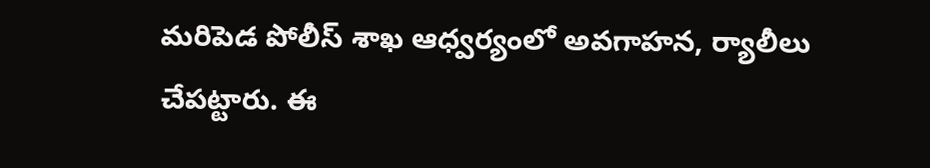మరిపెడ పోలీస్ శాఖ ఆధ్వర్యంలో అవగాహన, ర్యాలీలు చేపట్టారు. ఈ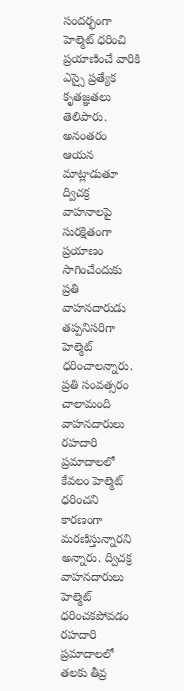సందర్భంగా హెల్మెట్ ధరించి ప్రయాణించే వారికి ఎస్సై ప్రత్యేక కృతజ్ఞతలు తెలిపారు. అనంతరం ఆయన మాట్లాడుతూ ద్విచక్ర వాహనాలపై సురక్షితంగా ప్రయాణం సాగించేందుకు ప్రతి వాహనదారుడు తప్పనిసరిగా హెల్మెట్ ధరించాలన్నారు. ప్రతి సంవత్సరం చాలామంది వాహనదారులు రహదారి ప్రమాదాలలో కేవలం హెల్మెట్ ధరించని కారణంగా మరణిస్తున్నారని అన్నారు. ద్విచక్ర వాహనదారులు హెల్మెట్ ధరించకపోవడం రహదారి ప్రమాదాలలో తలకు తీవ్ర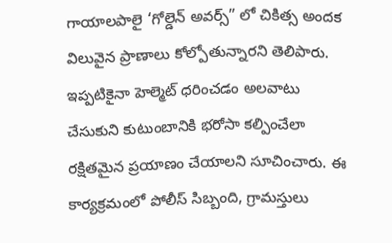గాయాలపాలై ‘గోల్డెన్ అవర్స్” లో చికిత్స అందక విలువైన ప్రాణాలు కోల్పోతున్నారని తెలిపారు. ఇప్పటికైనా హెల్మెట్ ధరించడం అలవాటు చేసుకుని కుటుంబానికి భరోసా కల్పించేలా రక్షితమైన ప్రయాణం చేయాలని సూచించారు. ఈ కార్యక్రమంలో పోలీస్ సిబ్బంది, గ్రామస్తులు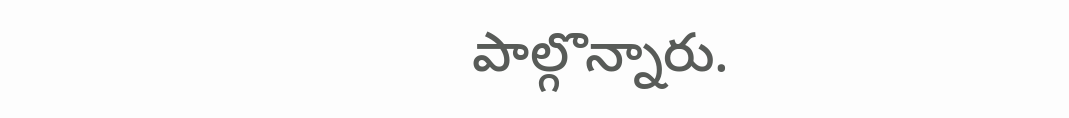పాల్గొన్నారు.